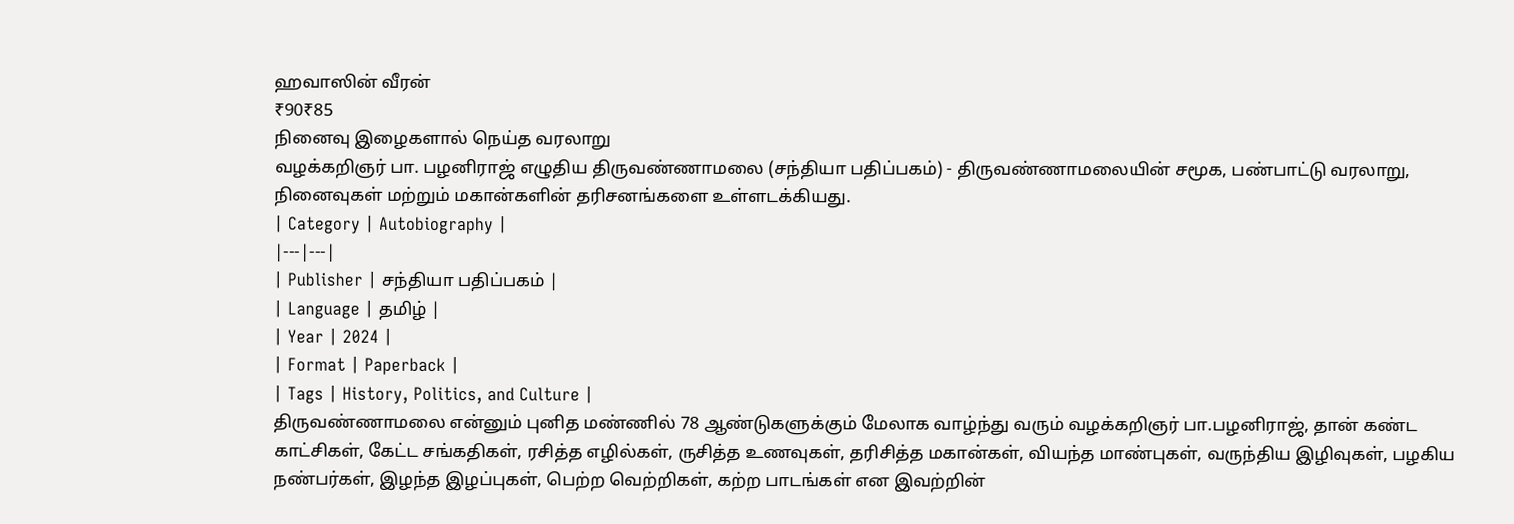ஹவாஸின் வீரன்
₹90₹85
நினைவு இழைகளால் நெய்த வரலாறு
வழக்கறிஞர் பா. பழனிராஜ் எழுதிய திருவண்ணாமலை (சந்தியா பதிப்பகம்) - திருவண்ணாமலையின் சமூக, பண்பாட்டு வரலாறு, நினைவுகள் மற்றும் மகான்களின் தரிசனங்களை உள்ளடக்கியது.
| Category | Autobiography |
|---|---|
| Publisher | சந்தியா பதிப்பகம் |
| Language | தமிழ் |
| Year | 2024 |
| Format | Paperback |
| Tags | History, Politics, and Culture |
திருவண்ணாமலை என்னும் புனித மண்ணில் 78 ஆண்டுகளுக்கும் மேலாக வாழ்ந்து வரும் வழக்கறிஞர் பா.பழனிராஜ், தான் கண்ட காட்சிகள், கேட்ட சங்கதிகள், ரசித்த எழில்கள், ருசித்த உணவுகள், தரிசித்த மகான்கள், வியந்த மாண்புகள், வருந்திய இழிவுகள், பழகிய நண்பர்கள், இழந்த இழப்புகள், பெற்ற வெற்றிகள், கற்ற பாடங்கள் என இவற்றின்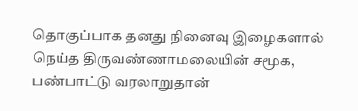தொகுப்பாக தனது நினைவு இழைகளால் நெய்த திருவண்ணாமலையின் சமூக, பண்பாட்டு வரலாறுதான்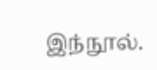இந்நூல்.